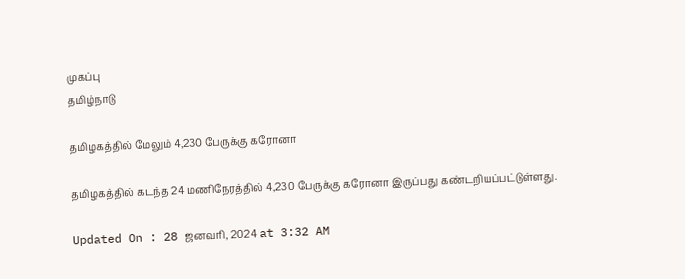முகப்பு
தமிழ்நாடு

தமிழகத்தில் மேலும் 4,230 பேருக்கு கரோனா

தமிழகத்தில் கடந்த 24 மணிநேரத்தில் 4,230 பேருக்கு கரோனா இருப்பது கண்டறியப்பட்டுள்ளது.

Updated On : 28 ஜனவரி, 2024 at 3:32 AM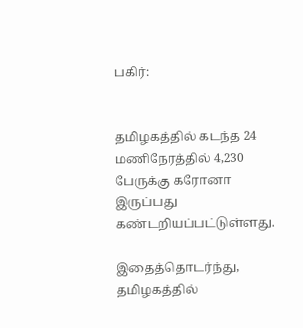பகிர்:


தமிழகத்தில் கடந்த 24 மணிநேரத்தில் 4,230 பேருக்கு கரோனா இருப்பது கண்டறியப்பட்டுள்ளது.

இதைத்தொடர்ந்து, தமிழகத்தில்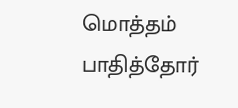மொத்தம் பாதித்தோர்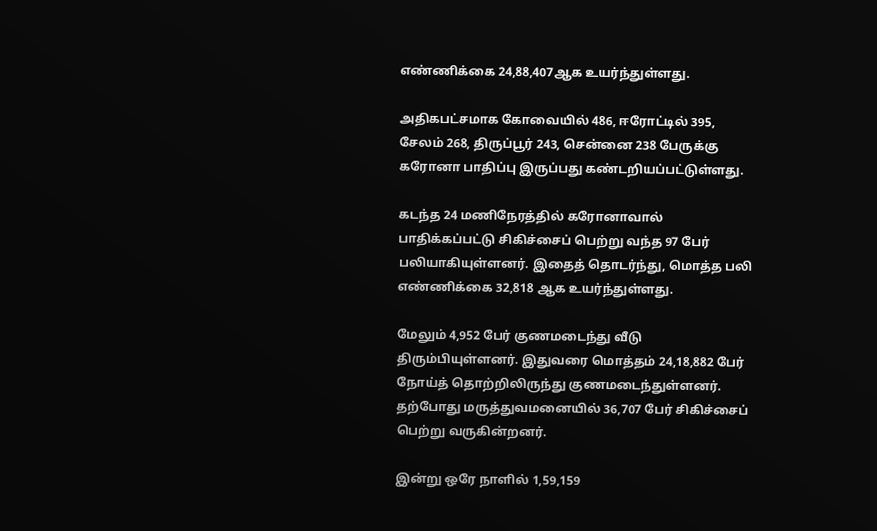எண்ணிக்கை 24,88,407ஆக உயர்ந்துள்ளது.

அதிகபட்சமாக கோவையில் 486, ஈரோட்டில் 395, சேலம் 268, திருப்பூர் 243, சென்னை 238 பேருக்கு கரோனா பாதிப்பு இருப்பது கண்டறியப்பட்டுள்ளது.

கடந்த 24 மணிநேரத்தில் கரோனாவால் பாதிக்கப்பட்டு சிகிச்சைப் பெற்று வந்த 97 பேர் பலியாகியுள்ளனர். இதைத் தொடர்ந்து, மொத்த பலி எண்ணிக்கை 32,818 ஆக உயர்ந்துள்ளது.

மேலும் 4,952 பேர் குணமடைந்து வீடு திரும்பியுள்ளனர். இதுவரை மொத்தம் 24,18,882 பேர் நோய்த் தொற்றிலிருந்து குணமடைந்துள்ளனர். தற்போது மருத்துவமனையில் 36,707 பேர் சிகிச்சைப் பெற்று வருகின்றனர்.

இன்று ஒரே நாளில் 1,59,159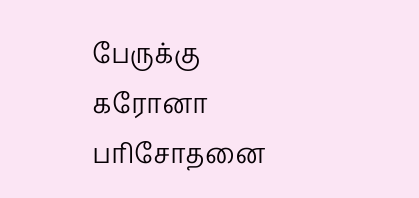பேருக்கு கரோனா பரிசோதனை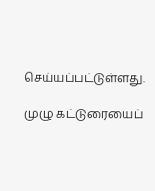செய்யப்பட்டுள்ளது.

முழு கட்டுரையைப்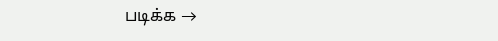படிக்க →